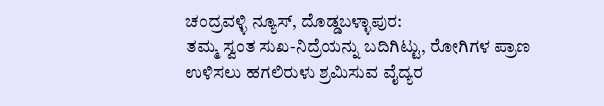ಚಂದ್ರವಳ್ಳಿ ನ್ಯೂಸ್, ದೊಡ್ಡಬಳ್ಳಾಪುರ:
ತಮ್ಮ ಸ್ವಂತ ಸುಖ-ನಿದ್ರೆಯನ್ನು ಬದಿಗಿಟ್ಟು, ರೋಗಿಗಳ ಪ್ರಾಣ ಉಳಿಸಲು ಹಗಲಿರುಳು ಶ್ರಮಿಸುವ ವೈದ್ಯರ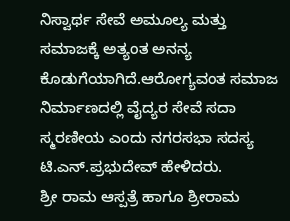ನಿಸ್ವಾರ್ಥ ಸೇವೆ ಅಮೂಲ್ಯ ಮತ್ತು ಸಮಾಜಕ್ಕೆ ಅತ್ಯಂತ ಅನನ್ಯ ಕೊಡುಗೆಯಾಗಿದೆ.ಆರೋಗ್ಯವಂತ ಸಮಾಜ ನಿರ್ಮಾಣದಲ್ಲಿ ವೈದ್ಯರ ಸೇವೆ ಸದಾ ಸ್ಮರಣೀಯ ಎಂದು ನಗರಸಭಾ ಸದಸ್ಯ ಟಿ.ಎನ್.ಪ್ರಭುದೇವ್ ಹೇಳಿದರು.
ಶ್ರೀ ರಾಮ ಆಸ್ಪತ್ರೆ ಹಾಗೂ ಶ್ರೀರಾಮ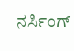ನರ್ಸಿಂಗ್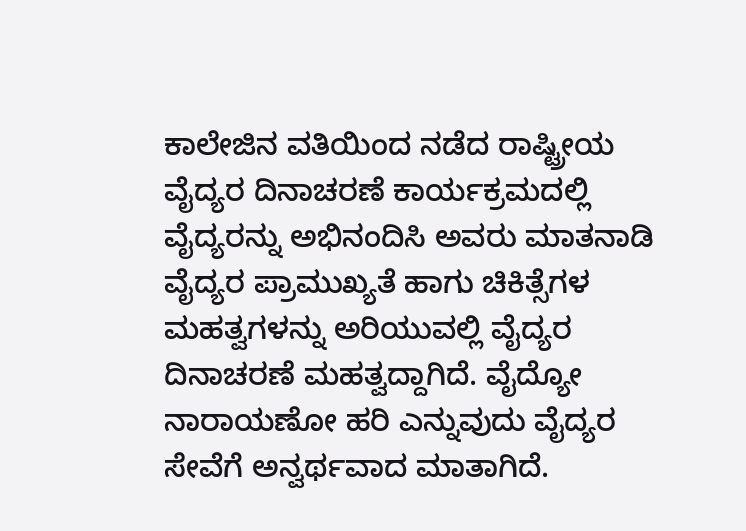ಕಾಲೇಜಿನ ವತಿಯಿಂದ ನಡೆದ ರಾಷ್ಟ್ರೀಯ ವೈದ್ಯರ ದಿನಾಚರಣೆ ಕಾರ್ಯಕ್ರಮದಲ್ಲಿ ವೈದ್ಯರನ್ನು ಅಭಿನಂದಿಸಿ ಅವರು ಮಾತನಾಡಿ ವೈದ್ಯರ ಪ್ರಾಮುಖ್ಯತೆ ಹಾಗು ಚಿಕಿತ್ಸೆಗಳ ಮಹತ್ವಗಳನ್ನು ಅರಿಯುವಲ್ಲಿ ವೈದ್ಯರ ದಿನಾಚರಣೆ ಮಹತ್ವದ್ದಾಗಿದೆ. ವೈದ್ಯೋ ನಾರಾಯಣೋ ಹರಿ ಎನ್ನುವುದು ವೈದ್ಯರ ಸೇವೆಗೆ ಅನ್ವರ್ಥವಾದ ಮಾತಾಗಿದೆ.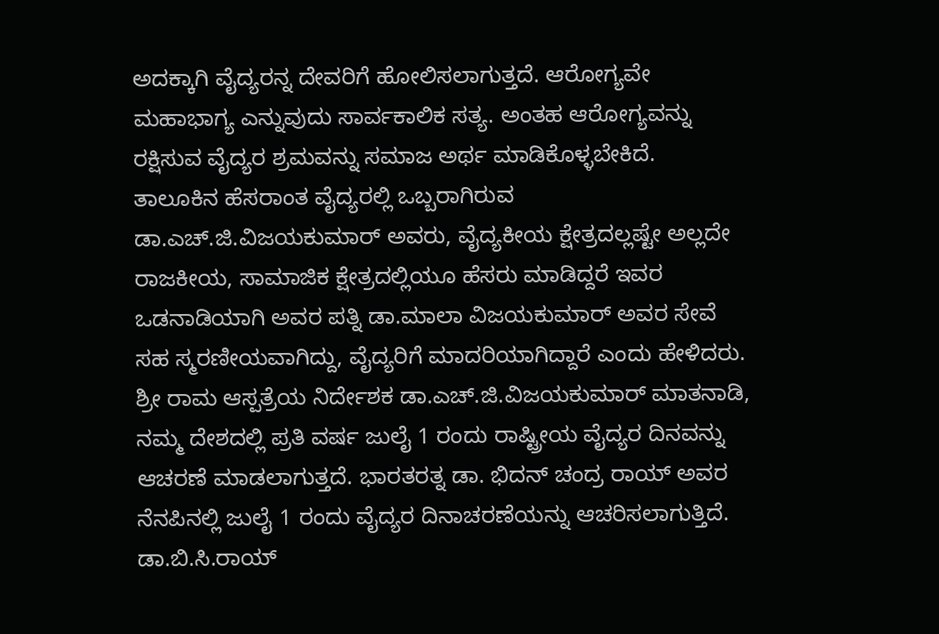ಅದಕ್ಕಾಗಿ ವೈದ್ಯರನ್ನ ದೇವರಿಗೆ ಹೋಲಿಸಲಾಗುತ್ತದೆ. ಆರೋಗ್ಯವೇ ಮಹಾಭಾಗ್ಯ ಎನ್ನುವುದು ಸಾರ್ವಕಾಲಿಕ ಸತ್ಯ. ಅಂತಹ ಆರೋಗ್ಯವನ್ನು ರಕ್ಷಿಸುವ ವೈದ್ಯರ ಶ್ರಮವನ್ನು ಸಮಾಜ ಅರ್ಥ ಮಾಡಿಕೊಳ್ಳಬೇಕಿದೆ.
ತಾಲೂಕಿನ ಹೆಸರಾಂತ ವೈದ್ಯರಲ್ಲಿ ಒಬ್ಬರಾಗಿರುವ ಡಾ.ಎಚ್.ಜಿ.ವಿಜಯಕುಮಾರ್ ಅವರು, ವೈದ್ಯಕೀಯ ಕ್ಷೇತ್ರದಲ್ಲಷ್ಟೇ ಅಲ್ಲದೇ ರಾಜಕೀಯ, ಸಾಮಾಜಿಕ ಕ್ಷೇತ್ರದಲ್ಲಿಯೂ ಹೆಸರು ಮಾಡಿದ್ದರೆ ಇವರ ಒಡನಾಡಿಯಾಗಿ ಅವರ ಪತ್ನಿ ಡಾ.ಮಾಲಾ ವಿಜಯಕುಮಾರ್ ಅವರ ಸೇವೆ ಸಹ ಸ್ಮರಣೀಯವಾಗಿದ್ದು, ವೈದ್ಯರಿಗೆ ಮಾದರಿಯಾಗಿದ್ದಾರೆ ಎಂದು ಹೇಳಿದರು.
ಶ್ರೀ ರಾಮ ಆಸ್ಪತ್ರೆಯ ನಿರ್ದೇಶಕ ಡಾ.ಎಚ್.ಜಿ.ವಿಜಯಕುಮಾರ್ ಮಾತನಾಡಿ, ನಮ್ಮ ದೇಶದಲ್ಲಿ ಪ್ರತಿ ವರ್ಷ ಜುಲೈ 1 ರಂದು ರಾಷ್ಟ್ರೀಯ ವೈದ್ಯರ ದಿನವನ್ನು ಆಚರಣೆ ಮಾಡಲಾಗುತ್ತದೆ. ಭಾರತರತ್ನ ಡಾ. ಭಿದನ್ ಚಂದ್ರ ರಾಯ್ ಅವರ ನೆನಪಿನಲ್ಲಿ ಜುಲೈ 1 ರಂದು ವೈದ್ಯರ ದಿನಾಚರಣೆಯನ್ನು ಆಚರಿಸಲಾಗುತ್ತಿದೆ. ಡಾ.ಬಿ.ಸಿ.ರಾಯ್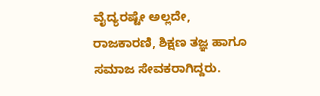ವೈದ್ಯರಷ್ಟೇ ಅಲ್ಲದೇ, ರಾಜಕಾರಣಿ, ಶಿಕ್ಷಣ ತಜ್ಞ ಹಾಗೂ ಸಮಾಜ ಸೇವಕರಾಗಿದ್ದರು.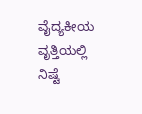ವೈದ್ಯಕೀಯ ವೃತ್ತಿಯಲ್ಲಿ ನಿಷ್ಟೆ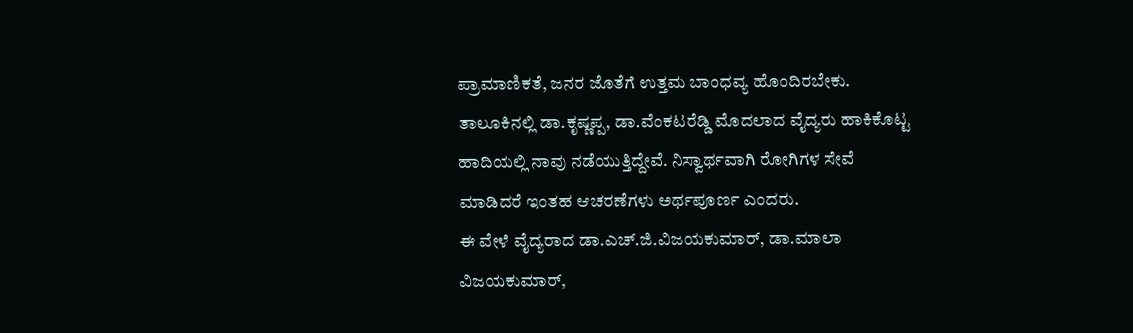ಪ್ರಾಮಾಣಿಕತೆ, ಜನರ ಜೊತೆಗೆ ಉತ್ತಮ ಬಾಂಧವ್ಯ ಹೊಂದಿರಬೇಕು. ತಾಲೂಕಿನಲ್ಲಿ ಡಾ.ಕೃಷ್ಣಪ್ಪ, ಡಾ.ವೆಂಕಟರೆಡ್ಡಿ ಮೊದಲಾದ ವೈದ್ಯರು ಹಾಕಿಕೊಟ್ಟ ಹಾದಿಯಲ್ಲಿ ನಾವು ನಡೆಯುತ್ತಿದ್ದೇವೆ. ನಿಸ್ವಾರ್ಥವಾಗಿ ರೋಗಿಗಳ ಸೇವೆ ಮಾಡಿದರೆ ಇಂತಹ ಆಚರಣೆಗಳು ಅರ್ಥಪೂರ್ಣ ಎಂದರು.
ಈ ವೇಳೆ ವೈದ್ಯರಾದ ಡಾ.ಎಚ್.ಜಿ.ವಿಜಯಕುಮಾರ್, ಡಾ.ಮಾಲಾ ವಿಜಯಕುಮಾರ್,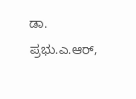ಡಾ. ಪ್ರಭು.ಎ.ಆರ್,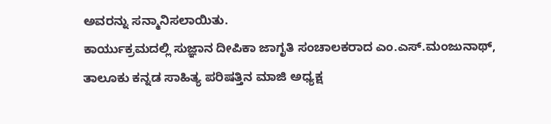ಅವರನ್ನು ಸನ್ಮಾನಿಸಲಾಯಿತು.
ಕಾರ್ಯುಕ್ರಮದಲ್ಲಿ ಸುಜ್ಞಾನ ದೀಪಿಕಾ ಜಾಗೃತಿ ಸಂಚಾಲಕರಾದ ಎಂ.ಎಸ್.ಮಂಜುನಾಥ್, ತಾಲೂಕು ಕನ್ನಡ ಸಾಹಿತ್ಯ ಪರಿಷತ್ತಿನ ಮಾಜಿ ಅಧ್ಯಕ್ಷ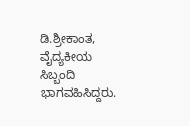ಡಿ.ಶ್ರೀಕಾಂತ, ವೈದ್ಯಕೀಯ ಸಿಬ್ಬಂದಿ ಭಾಗವಹಿಸಿದ್ದರು.